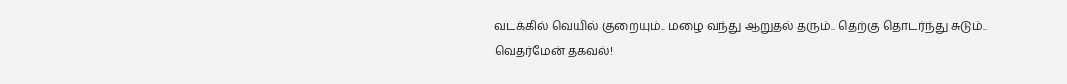வடக்கில் வெயில் குறையும்.. மழை வந்து ஆறுதல் தரும்.. தெற்கு தொடர்ந்து சுடும்.. வெதர்மேன் தகவல்!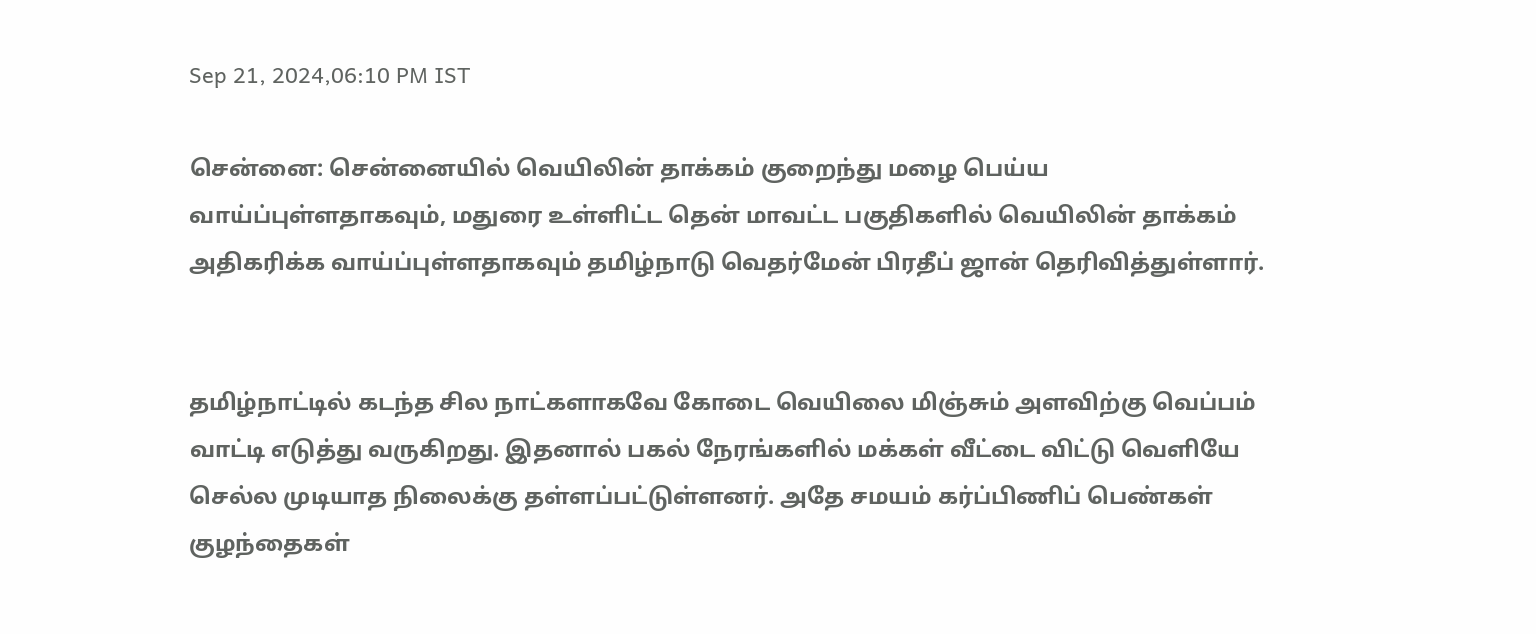Sep 21, 2024,06:10 PM IST

சென்னை: சென்னையில் வெயிலின் தாக்கம் குறைந்து மழை பெய்ய வாய்ப்புள்ளதாகவும், மதுரை உள்ளிட்ட தென் மாவட்ட பகுதிகளில் வெயிலின் தாக்கம் அதிகரிக்க வாய்ப்புள்ளதாகவும் தமிழ்நாடு வெதர்மேன் பிரதீப் ஜான் தெரிவித்துள்ளார்.


தமிழ்நாட்டில் கடந்த சில நாட்களாகவே கோடை வெயிலை மிஞ்சும் அளவிற்கு வெப்பம் வாட்டி எடுத்து வருகிறது. இதனால் பகல் நேரங்களில் மக்கள் வீட்டை விட்டு வெளியே செல்ல முடியாத நிலைக்கு தள்ளப்பட்டுள்ளனர். அதே சமயம் கர்ப்பிணிப் பெண்கள் குழந்தைகள்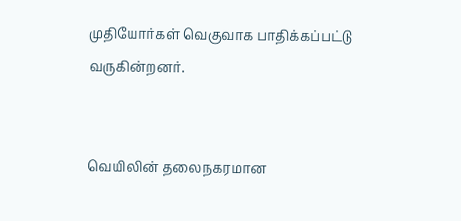முதியோர்கள் வெகுவாக பாதிக்கப்பட்டு வருகின்றனர்.


வெயிலின் தலைநகரமான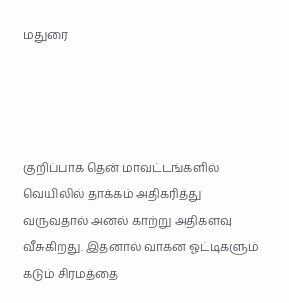மதுரை




குறிப்பாக தென் மாவட்டங்களில் வெயிலில் தாக்கம் அதிகரித்து வருவதால் அனல் காற்று அதிகளவு வீசுகிறது. இதனால் வாகன ஓட்டிகளும் கடும் சிரமத்தை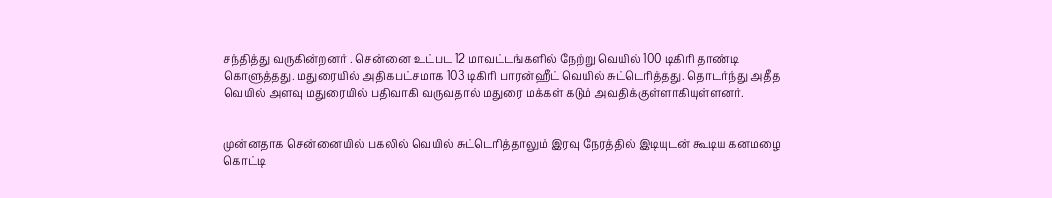சந்தித்து வருகின்றனர் . சென்னை உட்பட 12 மாவட்டங்களில் நேற்று வெயில் 100 டிகிரி தாண்டி கொளுத்தது. மதுரையில் அதிகபட்சமாக 103 டிகிரி பாரன்ஹீட் வெயில் சுட்டெரித்தது. தொடர்ந்து அதீத வெயில் அளவு மதுரையில் பதிவாகி வருவதால் மதுரை மக்கள் கடும் அவதிக்குள்ளாகியுள்ளனர்.


முன்னதாக சென்னையில் பகலில் வெயில் சுட்டெரித்தாலும் இரவு நேரத்தில் இடியுடன் கூடிய கனமழை கொட்டி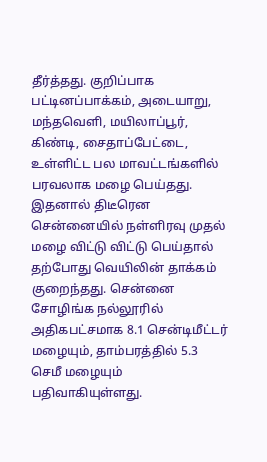தீர்த்தது. குறிப்பாக பட்டினப்பாக்கம், அடையாறு, மந்தவெளி, மயிலாப்பூர், கிண்டி, சைதாப்பேட்டை, உள்ளிட்ட பல மாவட்டங்களில் பரவலாக மழை பெய்தது. இதனால் திடீரென சென்னையில் நள்ளிரவு முதல் மழை விட்டு விட்டு பெய்தால் தற்போது வெயிலின் தாக்கம் குறைந்தது. சென்னை சோழிங்க நல்லூரில் அதிகபட்சமாக 8.1 சென்டிமீட்டர் மழையும், தாம்பரத்தில் 5.3 செமீ மழையும் பதிவாகியுள்ளது.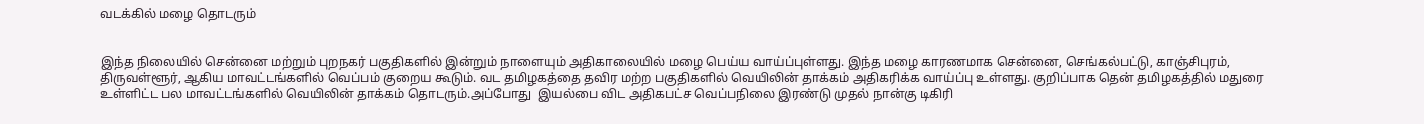வடக்கில் மழை தொடரும்


இந்த நிலையில் சென்னை மற்றும் புறநகர் பகுதிகளில் இன்றும் நாளையும் அதிகாலையில் மழை பெய்ய வாய்ப்புள்ளது. இந்த மழை காரணமாக சென்னை, செங்கல்பட்டு, காஞ்சிபுரம், திருவள்ளூர், ஆகிய மாவட்டங்களில் வெப்பம் குறைய கூடும். வட தமிழகத்தை தவிர மற்ற பகுதிகளில் வெயிலின் தாக்கம் அதிகரிக்க வாய்ப்பு உள்ளது. குறிப்பாக தென் தமிழகத்தில் மதுரை உள்ளிட்ட பல மாவட்டங்களில் வெயிலின் தாக்கம் தொடரும்.அப்போது  இயல்பை விட அதிகபட்ச வெப்பநிலை இரண்டு முதல் நான்கு டிகிரி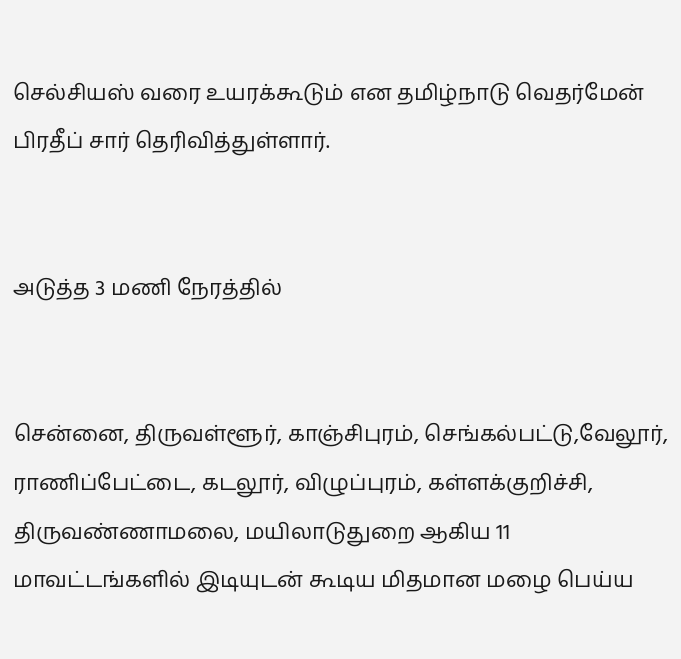செல்சியஸ் வரை உயரக்கூடும் என தமிழ்நாடு வெதர்மேன் பிரதீப் சார் தெரிவித்துள்ளார்.


அடுத்த 3 மணி நேரத்தில்


சென்னை, திருவள்ளூர், காஞ்சிபுரம், செங்கல்பட்டு,வேலூர், ராணிப்பேட்டை, கடலூர், விழுப்புரம், கள்ளக்குறிச்சி, திருவண்ணாமலை, மயிலாடுதுறை ஆகிய 11 மாவட்டங்களில் இடியுடன் கூடிய மிதமான மழை பெய்ய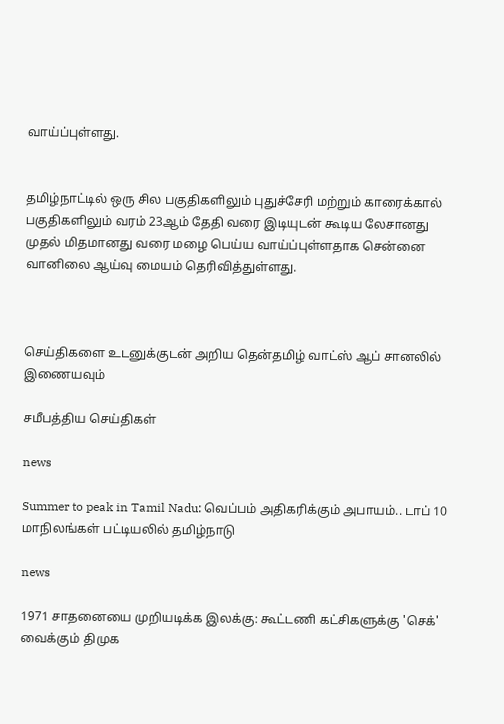வாய்ப்புள்ளது.


தமிழ்நாட்டில் ஒரு சில பகுதிகளிலும் புதுச்சேரி மற்றும் காரைக்கால் பகுதிகளிலும் வரம் 23ஆம் தேதி வரை இடியுடன் கூடிய லேசானது முதல் மிதமானது வரை மழை பெய்ய வாய்ப்புள்ளதாக சென்னை வானிலை ஆய்வு மையம் தெரிவித்துள்ளது.



செய்திகளை உடனுக்குடன் அறிய தென்தமிழ் வாட்ஸ் ஆப் சானலில் இணையவும்

சமீபத்திய செய்திகள்

news

Summer to peak in Tamil Nadu: வெப்பம் அதிகரிக்கும் அபாயம்.. டாப் 10 மாநிலங்கள் பட்டியலில் தமிழ்நாடு

news

1971 சாதனையை முறியடிக்க இலக்கு: கூட்டணி கட்சிகளுக்கு 'செக்' வைக்கும் திமுக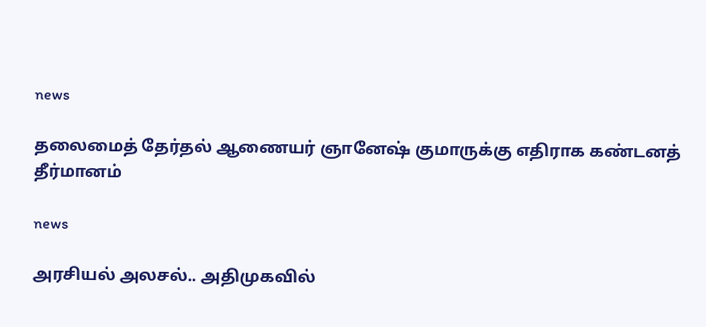news

தலைமைத் தேர்தல் ஆணையர் ஞானேஷ் குமாருக்கு எதிராக கண்டனத் தீர்மானம்

news

அரசியல் அலசல்.. அதிமுகவில்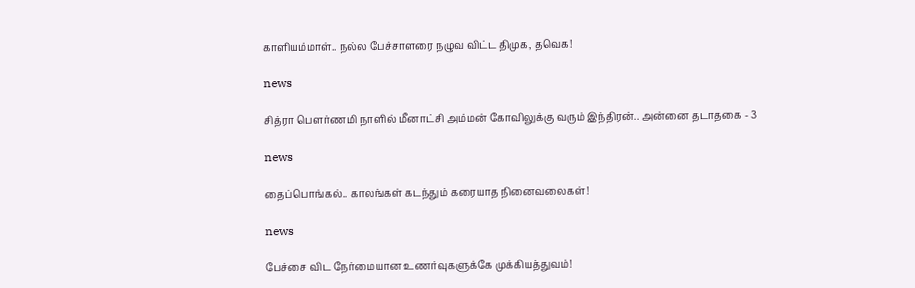காளியம்மாள்.. நல்ல பேச்சாளரை நழுவ விட்ட திமுக, தவெக!

news

சித்ரா பௌர்ணமி நாளில் மீனாட்சி அம்மன் கோவிலுக்கு வரும் இந்திரன்.. அன்னை தடாதகை - 3

news

தைப்பொங்கல்.. காலங்கள் கடந்தும் கரையாத நினைவலைகள்!

news

பேச்சை விட நேர்மையான உணர்வுகளுக்கே முக்கியத்துவம்!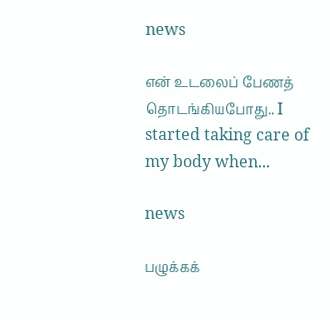news

என் உடலைப் பேணத் தொடங்கியபோது.. I started taking care of my body when...

news

பழுக்கக்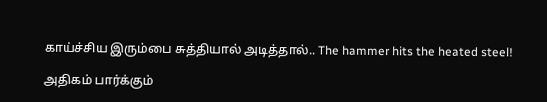காய்ச்சிய இரும்பை சுத்தியால் அடித்தால்.. The hammer hits the heated steel!

அதிகம் பார்க்கும்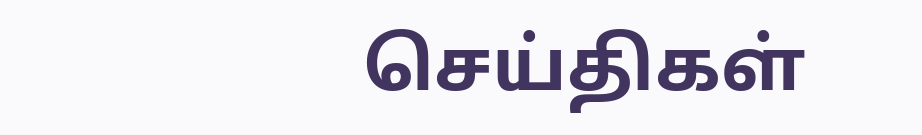செய்திகள்